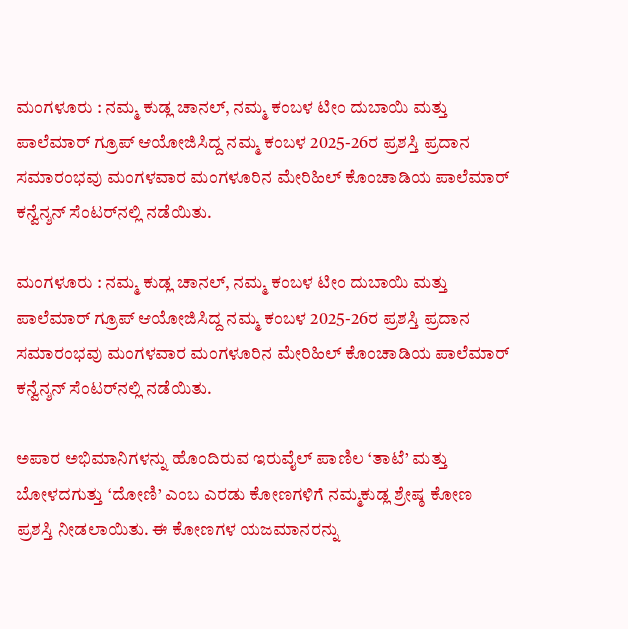ಮಂಗಳೂರು : ನಮ್ಮ ಕುಡ್ಲ ಚಾನಲ್, ನಮ್ಮ ಕಂಬಳ ಟೀಂ ದುಬಾಯಿ ಮತ್ತು ಪಾಲೆಮಾರ್ ಗ್ರೂಪ್ ಆಯೋಜಿಸಿದ್ದ ನಮ್ಮ ಕಂಬಳ 2025-26ರ ಪ್ರಶಸ್ತಿ ಪ್ರದಾನ ಸಮಾರಂಭವು ಮಂಗಳವಾರ ಮಂಗಳೂರಿನ ಮೇರಿಹಿಲ್ ಕೊಂಚಾಡಿಯ ಪಾಲೆಮಾರ್ ಕನ್ವೆನ್ಶನ್ ಸೆಂಟರ್‌ನಲ್ಲಿ ನಡೆಯಿತು.

ಮಂಗಳೂರು : ನಮ್ಮ ಕುಡ್ಲ ಚಾನಲ್, ನಮ್ಮ ಕಂಬಳ ಟೀಂ ದುಬಾಯಿ ಮತ್ತು ಪಾಲೆಮಾರ್ ಗ್ರೂಪ್ ಆಯೋಜಿಸಿದ್ದ ನಮ್ಮ ಕಂಬಳ 2025-26ರ ಪ್ರಶಸ್ತಿ ಪ್ರದಾನ ಸಮಾರಂಭವು ಮಂಗಳವಾರ ಮಂಗಳೂರಿನ ಮೇರಿಹಿಲ್ ಕೊಂಚಾಡಿಯ ಪಾಲೆಮಾರ್ ಕನ್ವೆನ್ಶನ್ ಸೆಂಟರ್‌ನಲ್ಲಿ ನಡೆಯಿತು.

ಅಪಾರ ಅಭಿಮಾನಿಗಳನ್ನು ಹೊಂದಿರುವ ಇರುವೈಲ್ ಪಾಣಿಲ ‘ತಾಟೆ’ ಮತ್ತು ಬೋಳದಗುತ್ತು ‘ದೋಣಿ’ ಎಂಬ ಎರಡು ಕೋಣಗಳಿಗೆ ನಮ್ಮಕುಡ್ಲ ಶ್ರೇಷ್ಠ ಕೋಣ ಪ್ರಶಸ್ತಿ ನೀಡಲಾಯಿತು. ಈ ಕೋಣಗಳ ಯಜಮಾನರನ್ನು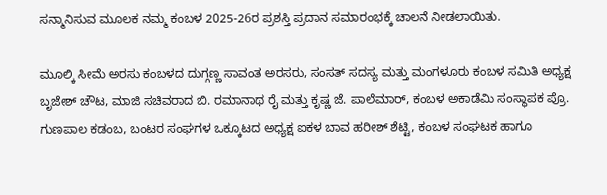ಸನ್ಮಾನಿಸುವ ಮೂಲಕ ನಮ್ಮ ಕಂಬಳ 2025-26ರ ಪ್ರಶಸ್ತಿ ಪ್ರದಾನ ಸಮಾರಂಭಕ್ಕೆ ಚಾಲನೆ ನೀಡಲಾಯಿತು.

ಮೂಲ್ಕಿ ಸೀಮೆ ಅರಸು ಕಂಬಳದ ದುಗ್ಗಣ್ಣ ಸಾವಂತ ಅರಸರು, ಸಂಸತ್ ಸದಸ್ಯ ಮತ್ತು ಮಂಗಳೂರು ಕಂಬಳ ಸಮಿತಿ ಅಧ್ಯಕ್ಷ ಬೃಜೇಶ್ ಚೌಟ, ಮಾಜಿ ಸಚಿವರಾದ ಬಿ. ರಮಾನಾಥ ರೈ ಮತ್ತು ಕೃಷ್ಣ ಜೆ. ಪಾಲೆಮಾರ್, ಕಂಬಳ ಅಕಾಡೆಮಿ ಸಂಸ್ಥಾಪಕ ಪ್ರೊ. ಗುಣಪಾಲ ಕಡಂಬ, ಬಂಟರ ಸಂಘಗಳ ಒಕ್ಕೂಟದ ಅಧ್ಯಕ್ಷ ಐಕಳ ಬಾವ ಹರೀಶ್ ಶೆಟ್ಟಿ, ಕಂಬಳ ಸಂಘಟಕ ಹಾಗೂ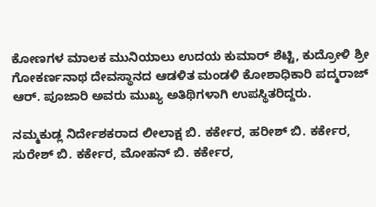ಕೋಣಗಳ ಮಾಲಕ ಮುನಿಯಾಲು ಉದಯ ಕುಮಾರ್ ಶೆಟ್ಟಿ, ಕುದ್ರೋಳಿ ಶ್ರೀ ಗೋಕರ್ಣನಾಥ ದೇವಸ್ಥಾನದ ಆಡಳಿತ ಮಂಡಳಿ ಕೋಶಾಧಿಕಾರಿ ಪದ್ಮರಾಜ್ ಆರ್. ಪೂಜಾರಿ ಅವರು ಮುಖ್ಯ ಅತಿಥಿಗಳಾಗಿ ಉಪಸ್ಥಿತರಿದ್ದರು.

ನಮ್ಮಕುಡ್ಲ ನಿರ್ದೇಶಕರಾದ ಲೀಲಾಕ್ಷ ಬಿ. ಕರ್ಕೇರ, ಹರೀಶ್ ಬಿ. ಕರ್ಕೇರ, ಸುರೇಶ್ ಬಿ. ಕರ್ಕೇರ, ಮೋಹನ್ ಬಿ. ಕರ್ಕೇರ,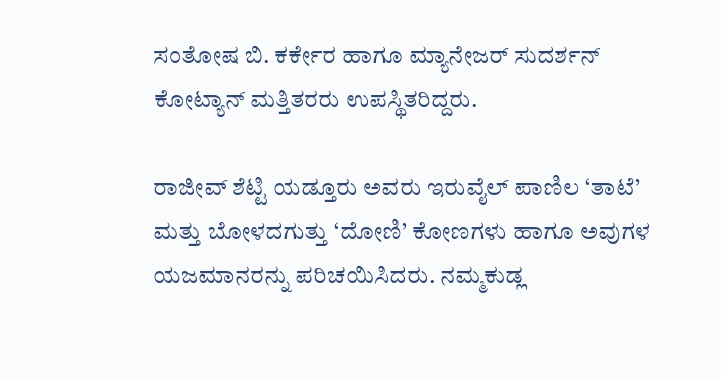ಸಂತೋಷ ಬಿ. ಕರ್ಕೇರ ಹಾಗೂ ಮ್ಯಾನೇಜರ್ ಸುದರ್ಶನ್ ಕೋಟ್ಯಾನ್ ಮತ್ತಿತರರು ಉಪಸ್ಥಿತರಿದ್ದರು.

ರಾಜೀವ್ ಶೆಟ್ಟಿ ಯಡ್ತೂರು ಅವರು ಇರುವೈಲ್ ಪಾಣಿಲ ‘ತಾಟೆ’ ಮತ್ತು ಬೋಳದಗುತ್ತು ‘ದೋಣಿ’ ಕೋಣಗಳು ಹಾಗೂ ಅವುಗಳ ಯಜಮಾನರನ್ನು ಪರಿಚಯಿಸಿದರು. ನಮ್ಮಕುಡ್ಲ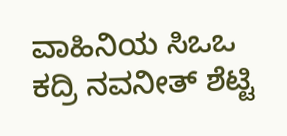ವಾಹಿನಿಯ ಸಿಒಒ ಕದ್ರಿ ನವನೀತ್ ಶೆಟ್ಟಿ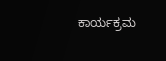ಕಾರ್ಯಕ್ರಮ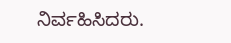ನಿರ್ವಹಿಸಿದರು.